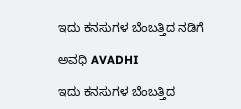ಇದು ಕನಸುಗಳ ಬೆಂಬತ್ತಿದ ನಡಿಗೆ‍

ಅವಧಿ AVADHI

ಇದು ಕನಸುಗಳ ಬೆಂಬತ್ತಿದ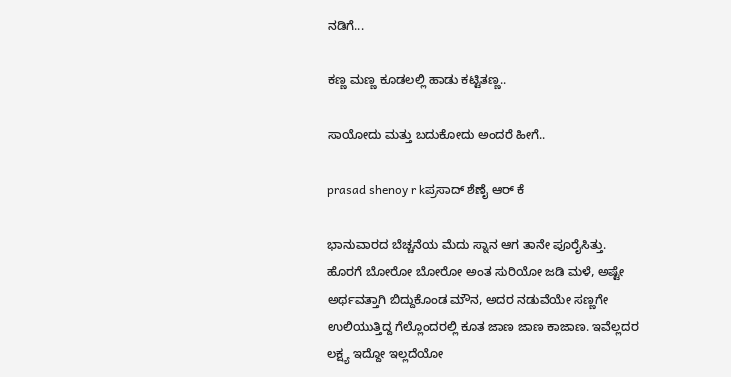ನಡಿಗೆ...

ಕಣ್ಣ ಮಣ್ಣ ಕೂಡಲಲ್ಲಿ ಹಾಡು ಕಟ್ಟಿತಣ್ಣ..

ಸಾಯೋದು ಮತ್ತು ಬದುಕೋದು ಅಂದರೆ ಹೀಗೆ..

prasad shenoy r kಪ್ರಸಾದ್ ಶೆಣೈ ಆರ್ ಕೆ

ಭಾನುವಾರದ ಬೆಚ್ಚನೆಯ ಮೆದು ಸ್ನಾನ ಆಗ ತಾನೇ ಪೂರೈಸಿತ್ತು. ಹೊರಗೆ ಬೋರೋ ಬೋರೋ ಅಂತ ಸುರಿಯೋ ಜಡಿ ಮಳೆ, ಅಷ್ಟೇ ಅರ್ಥವತ್ತಾಗಿ ಬಿದ್ದುಕೊಂಡ ಮೌನ, ಅದರ ನಡುವೆಯೇ ಸಣ್ಣಗೇ ಉಲಿಯುತ್ತಿದ್ದ ಗೆಲ್ಲೊಂದರಲ್ಲಿ ಕೂತ ಜಾಣ ಜಾಣ ಕಾಜಾಣ. ಇವೆಲ್ಲದರ ಲಕ್ಷ್ಯ ಇದ್ದೋ ಇಲ್ಲದೆಯೋ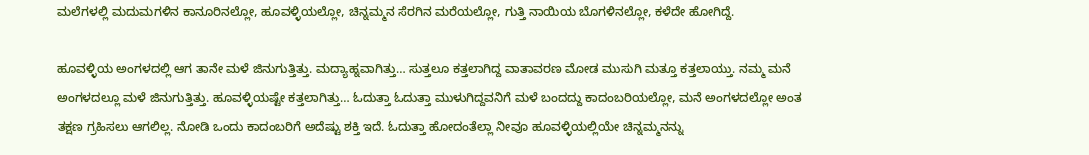ಮಲೆಗಳಲ್ಲಿ ಮದುಮಗಳಿನ ಕಾನೂರಿನಲ್ಲೋ, ಹೂವಳ್ಳಿಯಲ್ಲೋ, ಚಿನ್ನಮ್ಮನ ಸೆರಗಿನ ಮರೆಯಲ್ಲೋ, ಗುತ್ತಿ ನಾಯಿಯ ಬೊಗಳಿನಲ್ಲೋ, ಕಳೆದೇ ಹೋಗಿದ್ದೆ.

ಹೂವಳ್ಳಿಯ ಅಂಗಳದಲ್ಲಿ ಆಗ ತಾನೇ ಮಳೆ ಜಿನುಗುತ್ತಿತ್ತು. ಮದ್ಯಾಹ್ನವಾಗಿತ್ತು… ಸುತ್ತಲೂ ಕತ್ತಲಾಗಿದ್ದ ವಾತಾವರಣ ಮೋಡ ಮುಸುಗಿ ಮತ್ತೂ ಕತ್ತಲಾಯ್ತು. ನಮ್ಮ ಮನೆ ಅಂಗಳದಲ್ಲೂ ಮಳೆ ಜಿನುಗುತ್ತಿತ್ತು. ಹೂವಳ್ಳಿಯಷ್ಟೇ ಕತ್ತಲಾಗಿತ್ತು… ಓದುತ್ತಾ ಓದುತ್ತಾ ಮುಳುಗಿದ್ದವನಿಗೆ ಮಳೆ ಬಂದದ್ದು ಕಾದಂಬರಿಯಲ್ಲೋ, ಮನೆ ಅಂಗಳದಲ್ಲೋ ಅಂತ ತಕ್ಷಣ ಗ್ರಹಿಸಲು ಆಗಲಿಲ್ಲ. ನೋಡಿ ಒಂದು ಕಾದಂಬರಿಗೆ ಅದೆಷ್ಟು ಶಕ್ತಿ ಇದೆ. ಓದುತ್ತಾ ಹೋದಂತೆಲ್ಲಾ ನೀವೂ ಹೂವಳ್ಳಿಯಲ್ಲಿಯೇ ಚಿನ್ನಮ್ಮನನ್ನು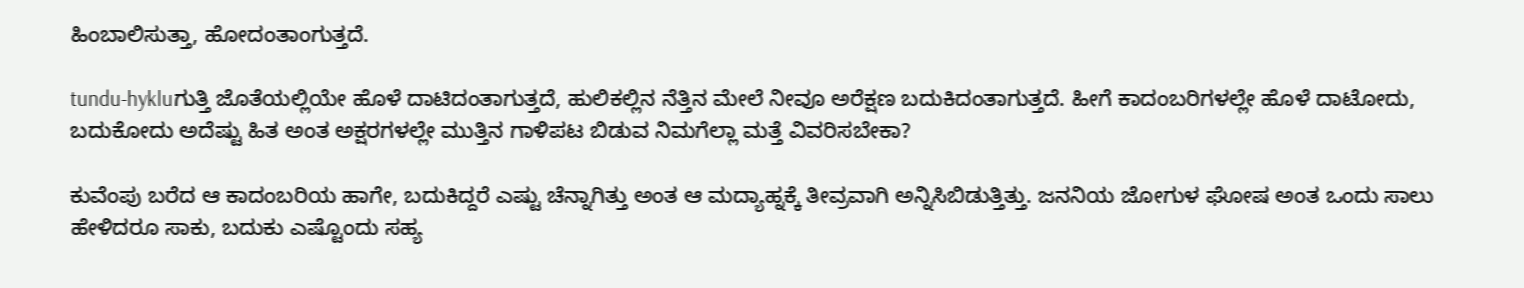ಹಿಂಬಾಲಿಸುತ್ತಾ, ಹೋದಂತಾಂಗುತ್ತದೆ.

tundu-hykluಗುತ್ತಿ ಜೊತೆಯಲ್ಲಿಯೇ ಹೊಳೆ ದಾಟಿದಂತಾಗುತ್ತದೆ, ಹುಲಿಕಲ್ಲಿನ ನೆತ್ತಿನ ಮೇಲೆ ನೀವೂ ಅರೆಕ್ಷಣ ಬದುಕಿದಂತಾಗುತ್ತದೆ. ಹೀಗೆ ಕಾದಂಬರಿಗಳಲ್ಲೇ ಹೊಳೆ ದಾಟೋದು, ಬದುಕೋದು ಅದೆಷ್ಟು ಹಿತ ಅಂತ ಅಕ್ಷರಗಳಲ್ಲೇ ಮುತ್ತಿನ ಗಾಳಿಪಟ ಬಿಡುವ ನಿಮಗೆಲ್ಲಾ ಮತ್ತೆ ವಿವರಿಸಬೇಕಾ?

ಕುವೆಂಪು ಬರೆದ ಆ ಕಾದಂಬರಿಯ ಹಾಗೇ, ಬದುಕಿದ್ದರೆ ಎಷ್ಟು ಚೆನ್ನಾಗಿತ್ತು ಅಂತ ಆ ಮದ್ಯಾಹ್ನಕ್ಕೆ ತೀವ್ರವಾಗಿ ಅನ್ನಿಸಿಬಿಡುತ್ತಿತ್ತು. ಜನನಿಯ ಜೋಗುಳ ಘೋಷ ಅಂತ ಒಂದು ಸಾಲು ಹೇಳಿದರೂ ಸಾಕು, ಬದುಕು ಎಷ್ಟೊಂದು ಸಹ್ಯ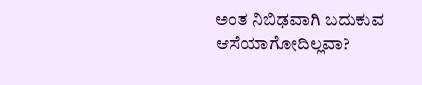ಅಂತ ನಿಬಿಢವಾಗಿ ಬದುಕುವ ಆಸೆಯಾಗೋದಿಲ್ಲವಾ?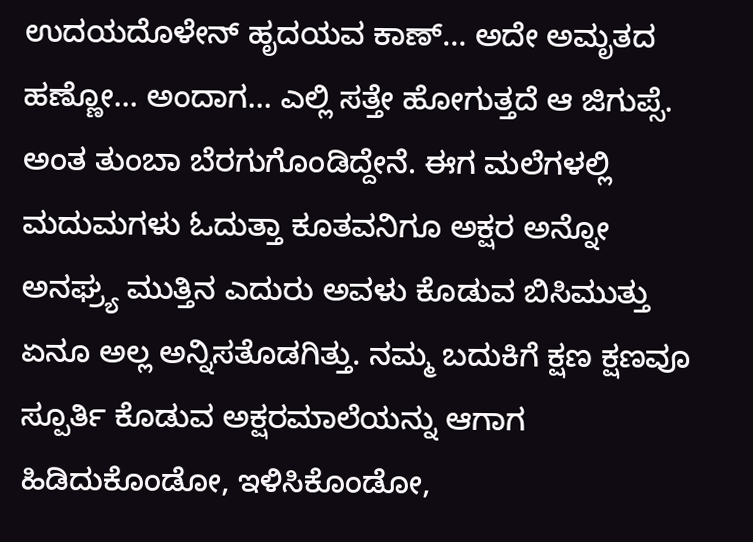ಉದಯದೊಳೇನ್ ಹೃದಯವ ಕಾಣ್… ಅದೇ ಅಮೃತದ ಹಣ್ಣೋ… ಅಂದಾಗ… ಎಲ್ಲಿ ಸತ್ತೇ ಹೋಗುತ್ತದೆ ಆ ಜಿಗುಪ್ಸೆ. ಅಂತ ತುಂಬಾ ಬೆರಗುಗೊಂಡಿದ್ದೇನೆ. ಈಗ ಮಲೆಗಳಲ್ಲಿ ಮದುಮಗಳು ಓದುತ್ತಾ ಕೂತವನಿಗೂ ಅಕ್ಷರ ಅನ್ನೋ ಅನಘ್ರ್ಯ ಮುತ್ತಿನ ಎದುರು ಅವಳು ಕೊಡುವ ಬಿಸಿಮುತ್ತು ಏನೂ ಅಲ್ಲ ಅನ್ನಿಸತೊಡಗಿತ್ತು. ನಮ್ಮ ಬದುಕಿಗೆ ಕ್ಷಣ ಕ್ಷಣವೂ ಸ್ಪೂರ್ತಿ ಕೊಡುವ ಅಕ್ಷರಮಾಲೆಯನ್ನು ಆಗಾಗ ಹಿಡಿದುಕೊಂಡೋ, ಇಳಿಸಿಕೊಂಡೋ,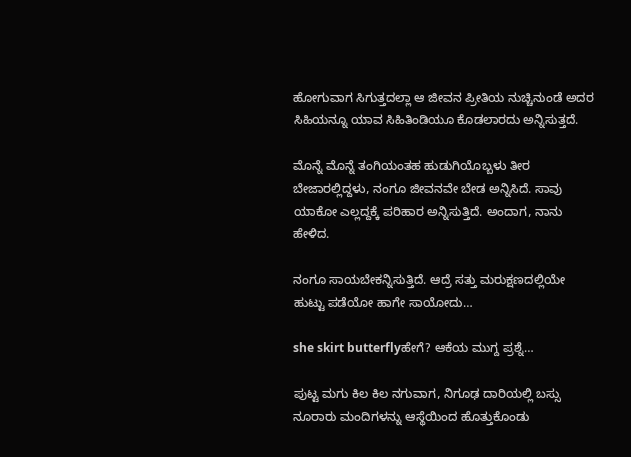ಹೋಗುವಾಗ ಸಿಗುತ್ತದಲ್ಲಾ ಆ ಜೀವನ ಪ್ರೀತಿಯ ನುಚ್ಚಿನುಂಡೆ ಅದರ ಸಿಹಿಯನ್ನೂ ಯಾವ ಸಿಹಿತಿಂಡಿಯೂ ಕೊಡಲಾರದು ಅನ್ನಿಸುತ್ತದೆ.

ಮೊನ್ನೆ ಮೊನ್ನೆ ತಂಗಿಯಂತಹ ಹುಡುಗಿಯೊಬ್ಬಳು ತೀರ ಬೇಜಾರಲ್ಲಿದ್ದಳು, ನಂಗೂ ಜೀವನವೇ ಬೇಡ ಅನ್ನಿಸಿದೆ. ಸಾವು ಯಾಕೋ ಎಲ್ಲದ್ದಕ್ಕೆ ಪರಿಹಾರ ಅನ್ನಿಸುತ್ತಿದೆ. ಅಂದಾಗ, ನಾನು ಹೇಳಿದ.

ನಂಗೂ ಸಾಯಬೇಕನ್ನಿಸುತ್ತಿದೆ. ಆದ್ರೆ ಸತ್ತು ಮರುಕ್ಷಣದಲ್ಲಿಯೇ ಹುಟ್ಟು ಪಡೆಯೋ ಹಾಗೇ ಸಾಯೋದು…

she skirt butterflyಹೇಗೆ? ಆಕೆಯ ಮುಗ್ದ ಪ್ರಶ್ನೆ…

ಪುಟ್ಟ ಮಗು ಕಿಲ ಕಿಲ ನಗುವಾಗ, ನಿಗೂಢ ದಾರಿಯಲ್ಲಿ ಬಸ್ಸು ನೂರಾರು ಮಂದಿಗಳನ್ನು ಆಸ್ಥೆಯಿಂದ ಹೊತ್ತುಕೊಂಡು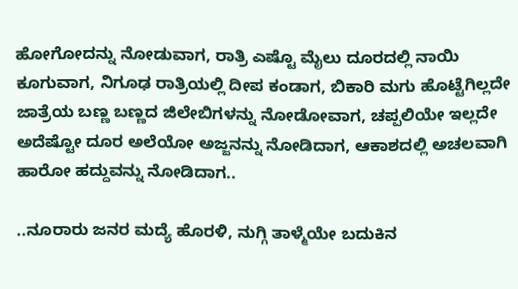ಹೋಗೋದನ್ನು ನೋಡುವಾಗ, ರಾತ್ರಿ ಎಷ್ಟೊ ಮೈಲು ದೂರದಲ್ಲಿ ನಾಯಿ ಕೂಗುವಾಗ, ನಿಗೂಢ ರಾತ್ರಿಯಲ್ಲಿ ದೀಪ ಕಂಡಾಗ, ಬಿಕಾರಿ ಮಗು ಹೊಟ್ಟೆಗಿಲ್ಲದೇ ಜಾತ್ರೆಯ ಬಣ್ಣ ಬಣ್ಣದ ಜಿಲೇಬಿಗಳನ್ನು ನೋಡೋವಾಗ, ಚಪ್ಪಲಿಯೇ ಇಲ್ಲದೇ ಅದೆಷ್ಟೋ ದೂರ ಅಲೆಯೋ ಅಜ್ಜನನ್ನು ನೋಡಿದಾಗ, ಆಕಾಶದಲ್ಲಿ ಅಚಲವಾಗಿ ಹಾರೋ ಹದ್ದುವನ್ನು ನೋಡಿದಾಗ..

..ನೂರಾರು ಜನರ ಮದ್ಯೆ ಹೊರಳಿ, ನುಗ್ಗಿ ತಾಳ್ಮೆಯೇ ಬದುಕಿನ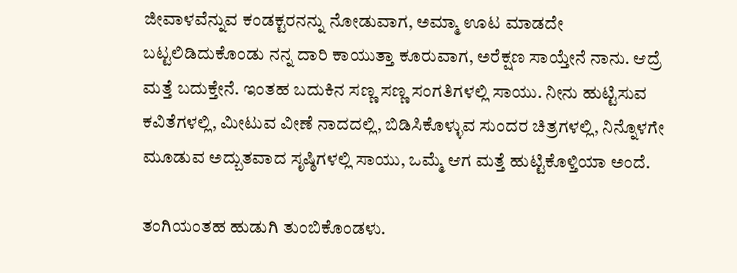ಜೀವಾಳವೆನ್ನುವ ಕಂಡಕ್ಟರನನ್ನು ನೋಡುವಾಗ, ಅಮ್ಮಾ ಊಟ ಮಾಡದೇ ಬಟ್ಟಲಿಡಿದುಕೊಂಡು ನನ್ನ ದಾರಿ ಕಾಯುತ್ತಾ ಕೂರುವಾಗ, ಅರೆಕ್ಷಣ ಸಾಯ್ತೇನೆ ನಾನು. ಆದ್ರೆ ಮತ್ತೆ ಬದುಕ್ತೇನೆ. ಇಂತಹ ಬದುಕಿನ ಸಣ್ಣ ಸಣ್ಣ ಸಂಗತಿಗಳಲ್ಲಿ ಸಾಯು. ನೀನು ಹುಟ್ಟಿಸುವ ಕವಿತೆಗಳಲ್ಲಿ, ಮೀಟುವ ವೀಣೆ ನಾದದಲ್ಲಿ, ಬಿಡಿಸಿಕೊಳ್ಳುವ ಸುಂದರ ಚಿತ್ರಗಳಲ್ಲಿ, ನಿನ್ನೊಳಗೇ ಮೂಡುವ ಅದ್ಬುತವಾದ ಸೃಷ್ಠಿಗಳಲ್ಲಿ ಸಾಯು, ಒಮ್ಮೆ ಆಗ ಮತ್ತೆ ಹುಟ್ಟಿಕೊಳ್ತಿಯಾ ಅಂದೆ.

ತಂಗಿಯಂತಹ ಹುಡುಗಿ ತುಂಬಿಕೊಂಡಳು.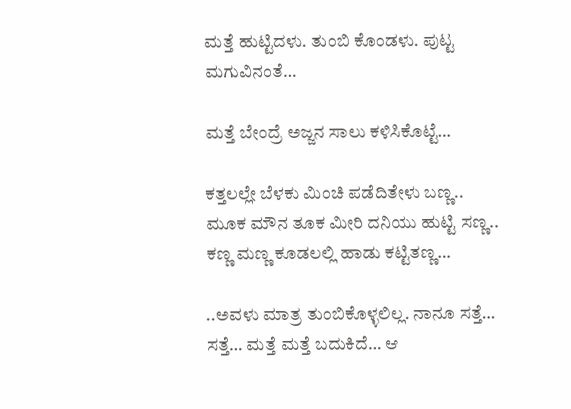ಮತ್ತೆ ಹುಟ್ಟಿದಳು. ತುಂಬಿ ಕೊಂಡಳು. ಪುಟ್ಟ ಮಗುವಿನಂತೆ…

ಮತ್ತೆ ಬೇಂದ್ರೆ ಅಜ್ಜನ ಸಾಲು ಕಳಿಸಿಕೊಟ್ಟೆ…

ಕತ್ತಲಲ್ಲೇ ಬೆಳಕು ಮಿಂಚಿ ಪಡೆದಿತೇಳು ಬಣ್ಣ.. ಮೂಕ ಮೌನ ತೂಕ ಮೀರಿ ದನಿಯು ಹುಟ್ಟಿ ಸಣ್ಣ.. ಕಣ್ಣ ಮಣ್ಣ ಕೂಡಲಲ್ಲಿ ಹಾಡು ಕಟ್ಟಿತಣ್ಣ…

..ಅವಳು ಮಾತ್ರ ತುಂಬಿಕೊಳ್ಳಲಿಲ್ಲ. ನಾನೂ ಸತ್ತೆ… ಸತ್ತೆ… ಮತ್ತೆ ಮತ್ತೆ ಬದುಕಿದೆ… ಆ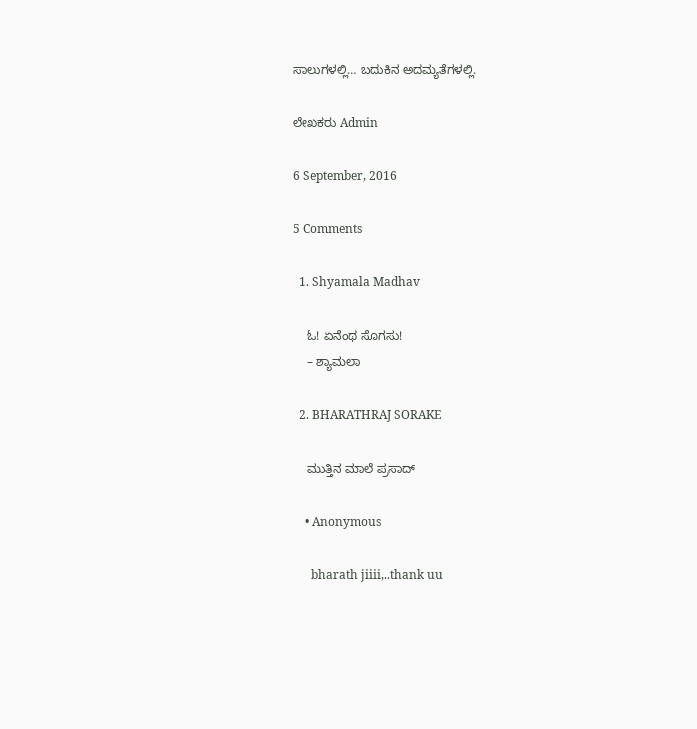ಸಾಲುಗಳಲ್ಲಿ… ಬದುಕಿನ ಅದಮ್ಯತೆಗಳಲ್ಲಿ.

ಲೇಖಕರು Admin

6 September, 2016

5 Comments

  1. Shyamala Madhav

    ಓ! ಏನೆಂಥ ಸೊಗಸು!
    – ಶ್ಯಾಮಲಾ

  2. BHARATHRAJ SORAKE

    ಮುತ್ತಿನ ಮಾಲೆ ಪ್ರಸಾದ್

    • Anonymous

      bharath jiiii,..thank uu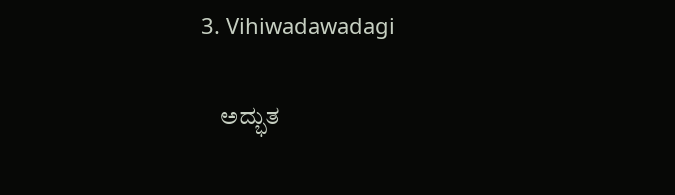3. Vihiwadawadagi

    ಅದ್ಭುತ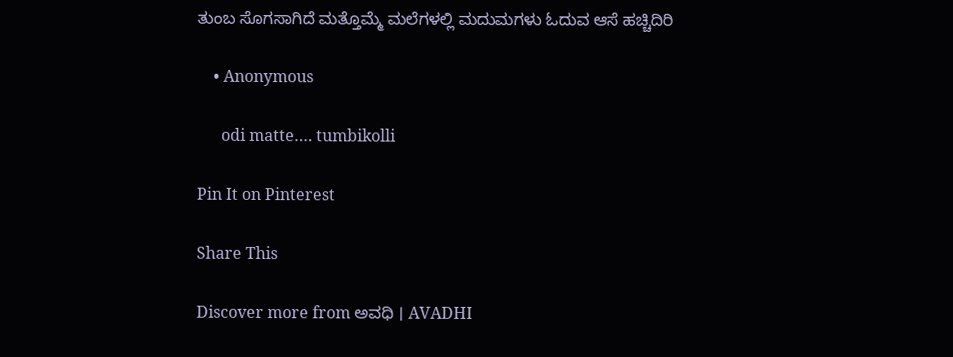ತುಂಬ ಸೊಗಸಾಗಿದೆ ಮತ್ತೊಮ್ಮೆ ಮಲೆಗಳಲ್ಲಿ ಮದುಮಗಳು ಓದುವ ಆಸೆ ಹಚ್ಚಿದಿರಿ

    • Anonymous

      odi matte…. tumbikolli

Pin It on Pinterest

Share This

Discover more from ಅವಧಿ । AVADHI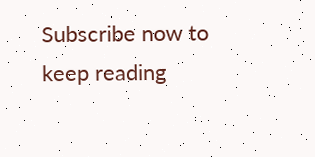Subscribe now to keep reading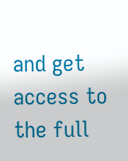and get access to the full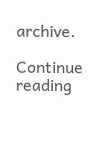archive.

Continue reading